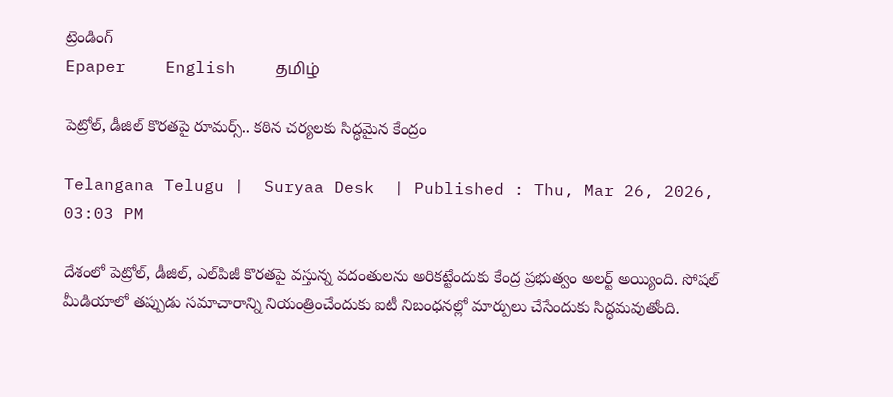ట్రెండింగ్
Epaper    English    தமிழ்

పెట్రోల్‌, డీజిల్‌ కొరతపై రూమర్స్.. కఠిన చర్యలకు సిద్ధమైన కేంద్రం

Telangana Telugu |  Suryaa Desk  | Published : Thu, Mar 26, 2026, 03:03 PM

దేశంలో పెట్రోల్, డీజిల్, ఎల్‌పిజీ కొరతపై వస్తున్న వదంతులను అరికట్టేందుకు కేంద్ర ప్రభుత్వం అలర్ట్ అయ్యింది. సోషల్ మీడియాలో తప్పుడు సమాచారాన్ని నియంత్రించేందుకు ఐటీ నిబంధనల్లో మార్పులు చేసేందుకు సిద్ధమవుతోంది.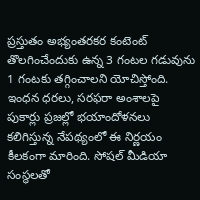ప్రస్తుతం అభ్యంతరకర కంటెంట్ తొలగించేందుకు ఉన్న 3 గంటల గడువును 1 గంటకు తగ్గించాలని యోచిస్తోంది. ఇంధన ధరలు, సరఫరా అంశాలపై పుకార్లు ప్రజల్లో భయాందోళనలు కలిగిస్తున్న నేపథ్యంలో ఈ నిర్ణయం కీలకంగా మారింది. సోషల్ మీడియా సంస్థలతో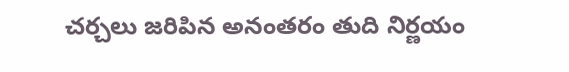చర్చలు జరిపిన అనంతరం తుది నిర్ణయం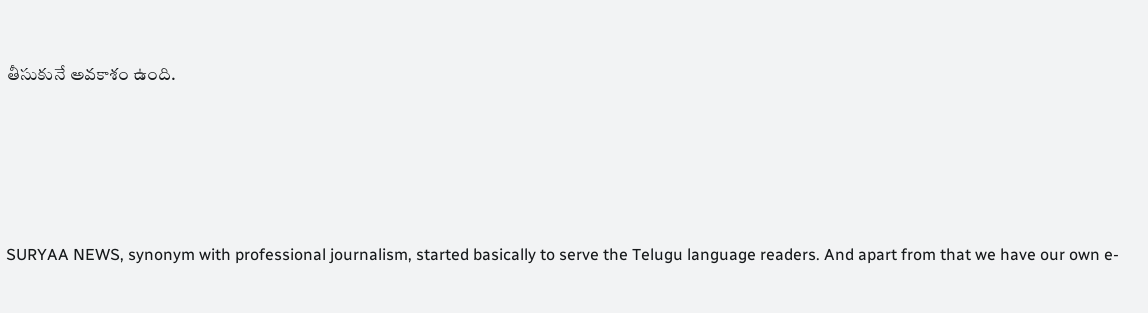తీసుకునే అవకాశం ఉంది.






SURYAA NEWS, synonym with professional journalism, started basically to serve the Telugu language readers. And apart from that we have our own e-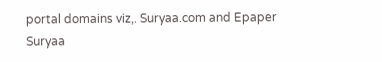portal domains viz,. Suryaa.com and Epaper Suryaa